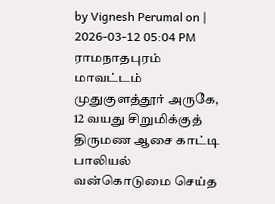by Vignesh Perumal on | 2026-03-12 05:04 PM
ராமநாதபுரம் மாவட்டம் முதுகுளத்தூர் அருகே, 12 வயது சிறுமிக்குத் திருமண ஆசை காட்டி பாலியல் வன்கொடுமை செய்த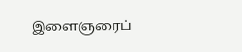இளைஞரைப்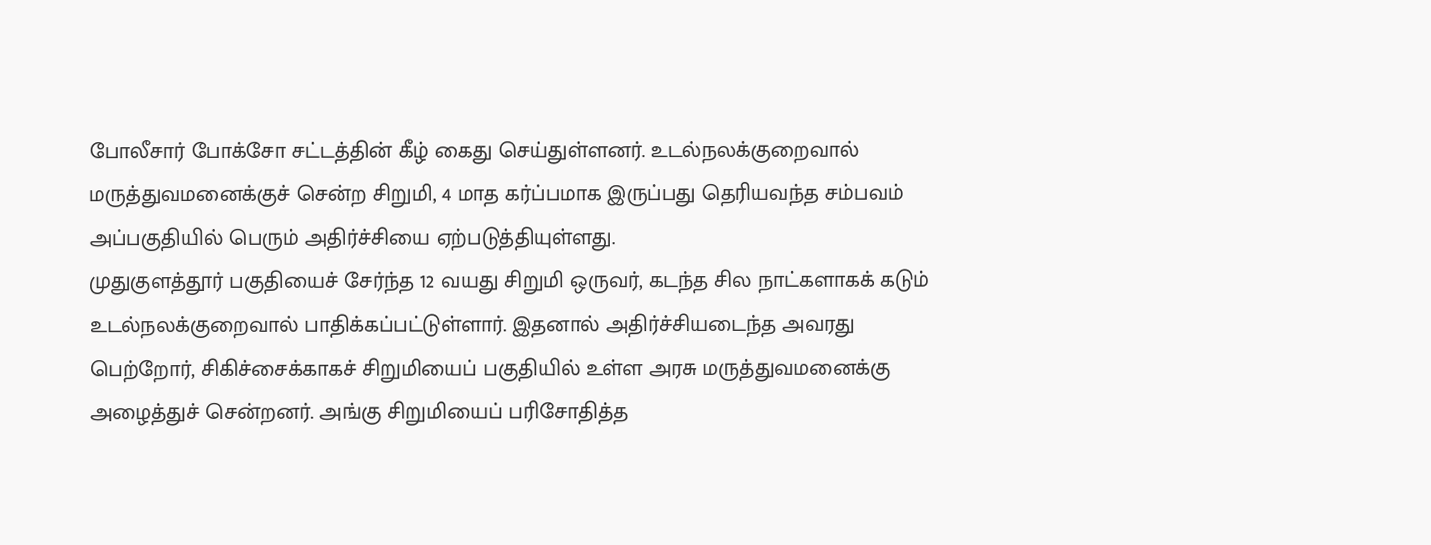போலீசார் போக்சோ சட்டத்தின் கீழ் கைது செய்துள்ளனர். உடல்நலக்குறைவால் மருத்துவமனைக்குச் சென்ற சிறுமி, 4 மாத கர்ப்பமாக இருப்பது தெரியவந்த சம்பவம் அப்பகுதியில் பெரும் அதிர்ச்சியை ஏற்படுத்தியுள்ளது.
முதுகுளத்தூர் பகுதியைச் சேர்ந்த 12 வயது சிறுமி ஒருவர், கடந்த சில நாட்களாகக் கடும் உடல்நலக்குறைவால் பாதிக்கப்பட்டுள்ளார். இதனால் அதிர்ச்சியடைந்த அவரது பெற்றோர், சிகிச்சைக்காகச் சிறுமியைப் பகுதியில் உள்ள அரசு மருத்துவமனைக்கு அழைத்துச் சென்றனர். அங்கு சிறுமியைப் பரிசோதித்த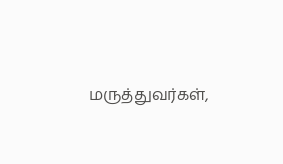மருத்துவர்கள்,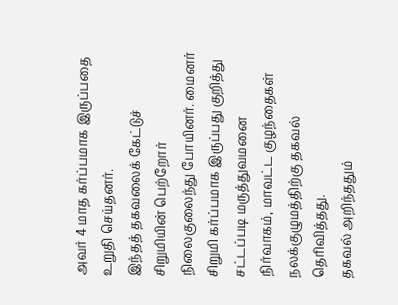அவர் 4 மாத கர்ப்பமாக இருப்பதை உறுதி செய்தனர்.
இந்தத் தகவலைக் கேட்டுச் சிறுமியின் பெற்றோர் நிலைகுலைந்து போயினர். மைனர் சிறுமி கர்ப்பமாக இருப்பது குறித்து சட்டப்படி மருத்துவமனை நிர்வாகம், மாவட்ட குழந்தைகள் நலக்குழுமத்திற்கு தகவல் தெரிவித்தது.
தகவல் அறிந்ததும்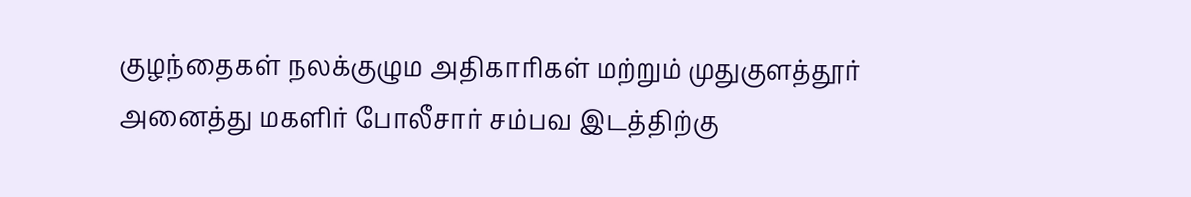குழந்தைகள் நலக்குழும அதிகாரிகள் மற்றும் முதுகுளத்தூர் அனைத்து மகளிர் போலீசார் சம்பவ இடத்திற்கு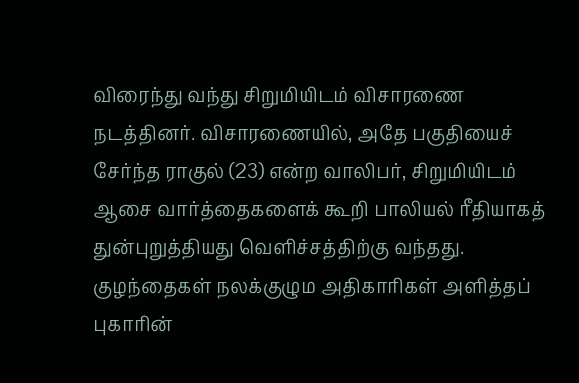விரைந்து வந்து சிறுமியிடம் விசாரணை நடத்தினர். விசாரணையில், அதே பகுதியைச் சேர்ந்த ராகுல் (23) என்ற வாலிபர், சிறுமியிடம் ஆசை வார்த்தைகளைக் கூறி பாலியல் ரீதியாகத் துன்புறுத்தியது வெளிச்சத்திற்கு வந்தது.
குழந்தைகள் நலக்குழும அதிகாரிகள் அளித்தப் புகாரின்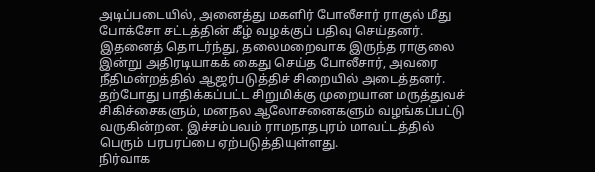அடிப்படையில், அனைத்து மகளிர் போலீசார் ராகுல் மீது போக்சோ சட்டத்தின் கீழ் வழக்குப் பதிவு செய்தனர். இதனைத் தொடர்ந்து, தலைமறைவாக இருந்த ராகுலை இன்று அதிரடியாகக் கைது செய்த போலீசார், அவரை நீதிமன்றத்தில் ஆஜர்படுத்திச் சிறையில் அடைத்தனர்.
தற்போது பாதிக்கப்பட்ட சிறுமிக்கு முறையான மருத்துவச் சிகிச்சைகளும், மனநல ஆலோசனைகளும் வழங்கப்பட்டு வருகின்றன. இச்சம்பவம் ராமநாதபுரம் மாவட்டத்தில் பெரும் பரபரப்பை ஏற்படுத்தியுள்ளது.
நிர்வாக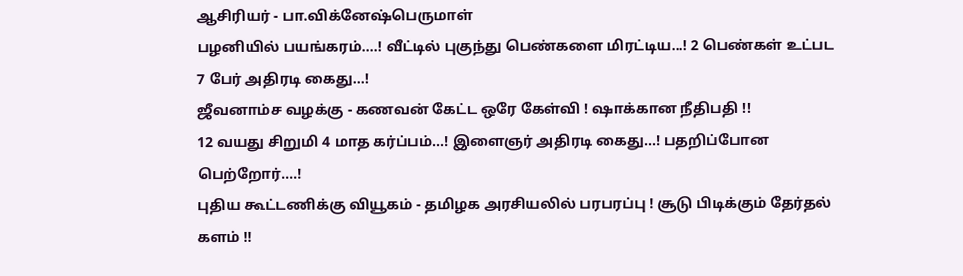ஆசிரியர் - பா.விக்னேஷ்பெருமாள்
பழனியில் பயங்கரம்....! வீட்டில் புகுந்து பெண்களை மிரட்டிய...! 2 பெண்கள் உட்பட 7 பேர் அதிரடி கைது...!
ஜீவனாம்ச வழக்கு - கணவன் கேட்ட ஒரே கேள்வி ! ஷாக்கான நீதிபதி !!
12 வயது சிறுமி 4 மாத கர்ப்பம்...! இளைஞர் அதிரடி கைது...! பதறிப்போன பெற்றோர்....!
புதிய கூட்டணிக்கு வியூகம் - தமிழக அரசியலில் பரபரப்பு ! சூடு பிடிக்கும் தேர்தல் களம் !!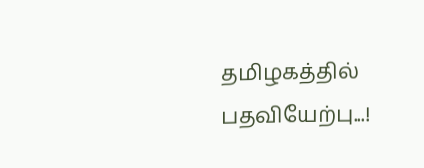தமிழகத்தில் பதவியேற்பு...!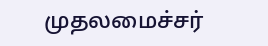முதலமைச்சர்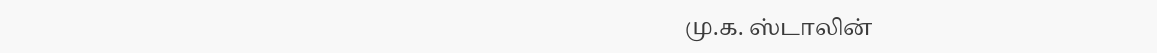மு.க. ஸ்டாலின்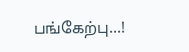பங்கேற்பு...!